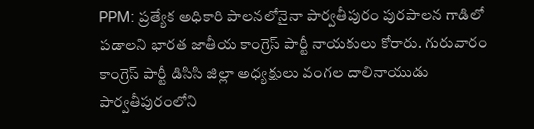PPM: ప్రత్యేక అధికారి పాలనలోనైనా పార్వతీపురం పురపాలన గాడిలో పడాలని భారత జాతీయ కాంగ్రెస్ పార్టీ నాయకులు కోరారు. గురువారం కాంగ్రెస్ పార్టీ డిసిసి జిల్లా అధ్యక్షులు వంగల దాలినాయుడు పార్వతీపురంలోని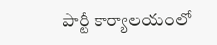పార్టీ కార్యాలయంలో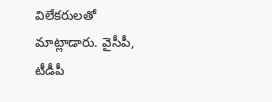విలేకరులతో మాట్లాడారు. వైసీపీ, టీడీపీ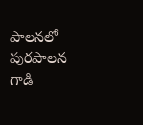పాలనలో పురపాలన గాడి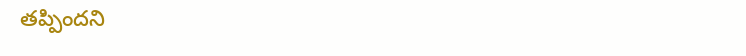తప్పిందని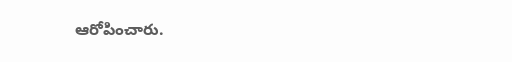ఆరోపించారు.